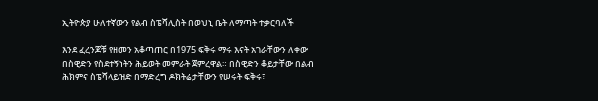ኢትዮጵያ ሁለተኛውን የልብ ስፔሻሊስት በወህኒ ቤት ለማጣት ተቃርባለች

እንደ ፈረንጆቹ የዘመን አቆጣጠር በ1975 ፍቅሩ ማሩ እናት አገራቸውን ለቀው በስዊድን የስደተኝነትን ሕይወት መምራት ጀምረዋል። በስዊድን ቆይታቸው በልብ ሕክምና ስፔሻላይዝድ በማድረግ ዶክትሬታቸውን የሠሩት ፍቅሩ፣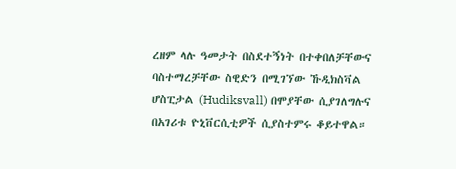ረዘም ላሉ ዓመታት በስደተኝነት በተቀበለቻቸውና ባስተማረቻቸው ስዊድን በሚገኘው ኹዲክስቫል ሆስፒታል (Hudiksvall) በሞያቸው ሲያገለግሉና በአገሪቱ ዮኒቨርሲቲዎች ሲያስተምሩ ቆይተዋል።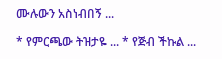ሙሉውን አስነብበኝ ...

* የምርጫው ትዝታዬ ... * የጅብ ችኩል ...